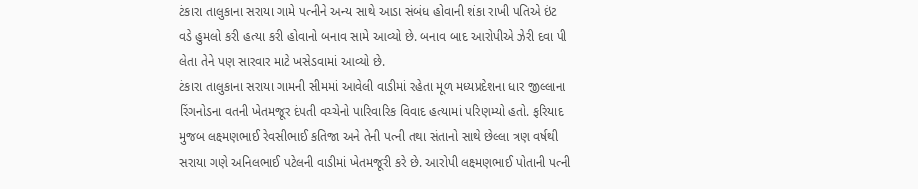ટંકારા તાલુકાના સરાયા ગામે પત્નીને અન્ય સાથે આડા સંબંધ હોવાની શંકા રાખી પતિએ ઇંટ વડે હુમલો કરી હત્યા કરી હોવાનો બનાવ સામે આવ્યો છે. બનાવ બાદ આરોપીએ ઝેરી દવા પી લેતા તેને પણ સારવાર માટે ખસેડવામાં આવ્યો છે.
ટંકારા તાલુકાના સરાયા ગામની સીમમાં આવેલી વાડીમાં રહેતા મૂળ મધ્યપ્રદેશના ધાર જીલ્લાના રિંગનોડના વતની ખેતમજૂર દંપતી વચ્ચેનો પારિવારિક વિવાદ હત્યામાં પરિણમ્યો હતો. ફરિયાદ મુજબ લક્ષ્મણભાઈ રેવસીભાઈ કતિજા અને તેની પત્ની તથા સંતાનો સાથે છેલ્લા ત્રણ વર્ષથી સરાયા ગણે અનિલભાઈ પટેલની વાડીમાં ખેતમજૂરી કરે છે. આરોપી લક્ષ્મણભાઈ પોતાની પત્ની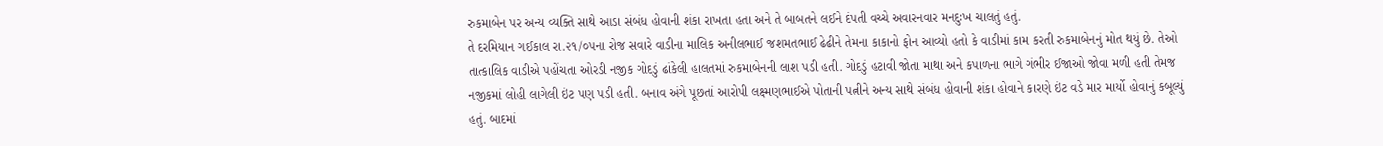રુકમાબેન પર અન્ય વ્યક્તિ સાથે આડા સંબંધ હોવાની શંકા રાખતા હતા અને તે બાબતને લઈને દંપતી વચ્ચે અવારનવાર મનદુઃખ ચાલતું હતું.
તે દરમિયાન ગઈકાલ રા.૨૧/૦૫ના રોજ સવારે વાડીના માલિક અનીલભાઈ જશમતભાઈ ઢેઢીને તેમના કાકાનો ફોન આવ્યો હતો કે વાડીમાં કામ કરતી રુકમાબેનનું મોત થયું છે. તેઓ તાત્કાલિક વાડીએ પહોંચતા ઓરડી નજીક ગોદડું ઢાંકેલી હાલતમાં રુકમાબેનની લાશ પડી હતી. ગોદડું હટાવી જોતા માથા અને કપાળના ભાગે ગંભીર ઈજાઓ જોવા મળી હતી તેમજ નજીકમાં લોહી લાગેલી ઇંટ પણ પડી હતી. બનાવ અંગે પૂછતાં આરોપી લક્ષ્મણભાઈએ પોતાની પત્નીને અન્ય સાથે સંબંધ હોવાની શંકા હોવાને કારણે ઇંટ વડે માર માર્યો હોવાનું કબૂલ્યું હતું. બાદમાં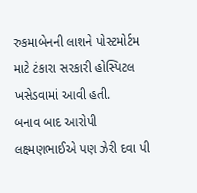રુકમાબેનની લાશને પોસ્ટમોર્ટમ માટે ટંકારા સરકારી હોસ્પિટલ ખસેડવામાં આવી હતી.
બનાવ બાદ આરોપી લક્ષ્મણભાઈએ પણ ઝેરી દવા પી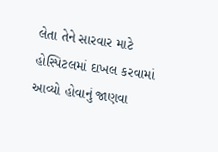લેતા તેને સારવાર માટે હોસ્પિટલમાં દાખલ કરવામાં આવ્યો હોવાનું જાણવા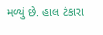મળ્યું છે. હાલ ટંકારા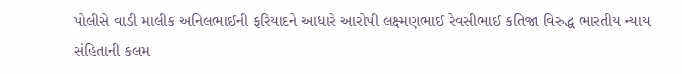પોલીસે વાડી માલીક અનિલભાઈની ફરિયાદને આધારે આરોપી લક્ષ્મણભાઈ રેવસીભાઈ કતિજા વિરુદ્ધ ભારતીય ન્યાય સંહિતાની કલમ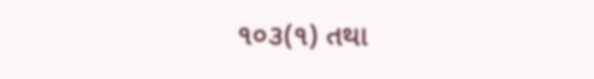૧૦૩(૧) તથા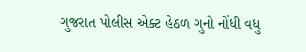ગુજરાત પોલીસ એક્ટ હેઠળ ગુનો નોંધી વધુ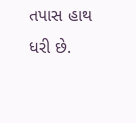તપાસ હાથ ધરી છે.